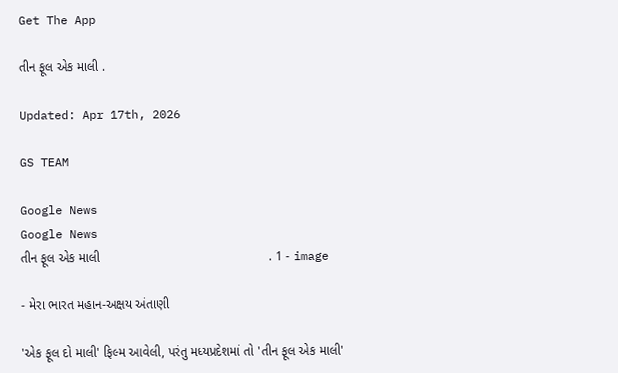Get The App

તીન ફૂલ એક માલી .

Updated: Apr 17th, 2026

GS TEAM

Google News
Google News
તીન ફૂલ એક માલી                                               . 1 - image

- મેરા ભારત મહાન-અક્ષય અંતાણી

'એક ફૂલ દો માલી' ફિલ્મ આવેલી, પરંતુ મધ્યપ્રદેશમાં તો 'તીન ફૂલ એક માલી'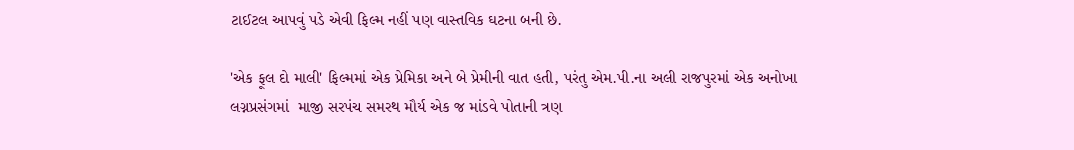ટાઈટલ આપવું પડે એવી ફિલ્મ નહીં પણ વાસ્તવિક ઘટના બની છે.

'એક ફૂલ દો માલી' ફિલ્મમાં એક પ્રેમિકા અને બે પ્રેમીની વાત હતી, પરંતુ એમ.પી.ના અલી રાજપુરમાં એક અનોખા લગ્નપ્રસંગમાં  માજી સરપંચ સમરથ મૌર્ય એક જ માંડવે પોતાની ત્રણ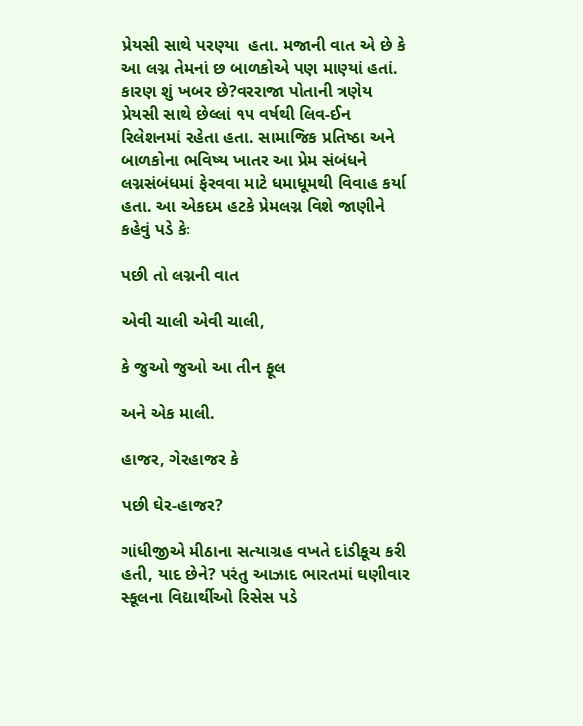પ્રેયસી સાથે પરણ્યા  હતા. મજાની વાત એ છે કે આ લગ્ન તેમનાં છ બાળકોએ પણ માણ્યાં હતાં. કારણ શું ખબર છે?વરરાજા પોતાની ત્રણેય પ્રેયસી સાથે છેલ્લાં ૧૫ વર્ષથી લિવ-ઈન રિલેશનમાં રહેતા હતા. સામાજિક પ્રતિષ્ઠા અને બાળકોના ભવિષ્ય ખાતર આ પ્રેમ સંબંધને લગ્નસંબંધમાં ફેરવવા માટે ધમાધૂમથી વિવાહ કર્યા હતા. આ એકદમ હટકે પ્રેમલગ્ન વિશે જાણીને કહેવું પડે કેઃ

પછી તો લગ્નની વાત

એવી ચાલી એવી ચાલી,

કે જુઓ જુઓ આ તીન ફૂલ

અને એક માલી.

હાજર, ગેરહાજર કે

પછી ઘેર-હાજર?

ગાંધીજીએ મીઠાના સત્યાગ્રહ વખતે દાંડીકૂચ કરી હતી, યાદ છેને? પરંતુ આઝાદ ભારતમાં ઘણીવાર સ્કૂલના વિદ્યાર્થીઓ રિસેસ પડે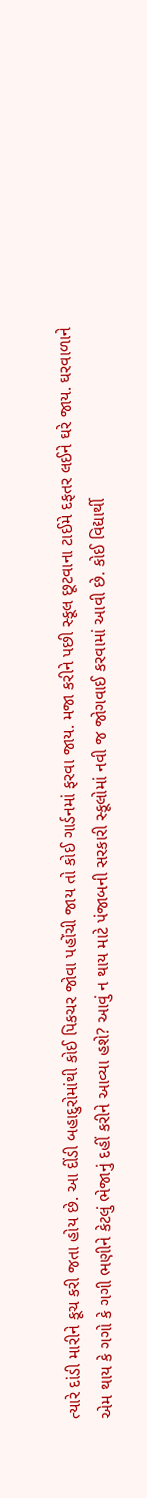ત્યારે દાંડી મારીને કૂચ કરી જતા હોય છે. આ દીંડી બહાદુરોમાંથી કોઈ પિકચર જોવા પહોંચી જાય તો કોઈ ગાર્ડનમાં ફરવા જાય. મજા કરીને પછી સ્કૂલ છૂટવાના ટાઈમે દફતર લઈને ઘરે જાય. ઘરવાળાને એમ થાય કે ગગો કે ગગી ભણીને કેટલું ભેજાનું દહીં કરીને આવ્યા હશે? આવું ન થાય માટે પંજાબની સરકારી સ્કૂલોમાં નવી જ જોગવાઈ કરવામાં આવી છે. કોઈ વિદ્યાર્થી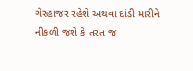ગેરહાજર રહેશે અથવા દાંડી મારીને નીકળી જશે કે તરત જ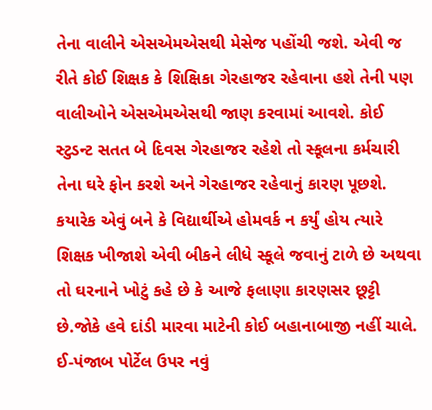તેના વાલીને એસએમએસથી મેસેજ પહોંચી જશે. એવી જ રીતે કોઈ શિક્ષક કે શિક્ષિકા ગેરહાજર રહેવાના હશે તેની પણ વાલીઓને એસએમએસથી જાણ કરવામાં આવશે. કોઈ સ્ટુડન્ટ સતત બે દિવસ ગેરહાજર રહેશે તો સ્કૂલના કર્મચારી તેના ઘરે ફોન કરશે અને ગેરહાજર રહેવાનું કારણ પૂછશે. કયારેક એવું બને કે વિદ્યાર્થીએ હોમવર્ક ન કર્યું હોય ત્યારે શિક્ષક ખીજાશે એવી બીકને લીધે સ્કૂલે જવાનું ટાળે છે અથવા તો ઘરનાને ખોટું કહે છે કે આજે ફલાણા કારણસર છૂટ્ટી છે.જોકે હવે દાંડી મારવા માટેની કોઈ બહાનાબાજી નહીં ચાલે. ઈ-પંજાબ પોર્ટેલ ઉપર નવું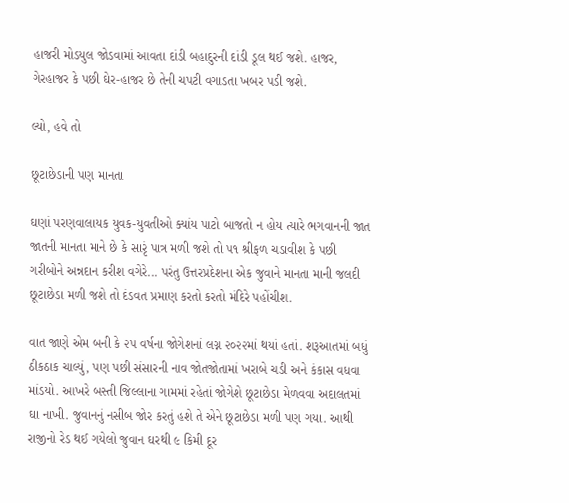હાજરી મોડયુલ જોડવામાં આવતા દાંડી બહાદુરની દાંડી ડૂલ થઈ જશે. હાજર, ગેરહાજર કે પછી ઘેર-હાજર છે તેની ચપટી વગાડતા ખબર પડી જશે.

લ્યો, હવે તો

છૂટાછેડાની પણ માનતા

ઘણાં પરણવાલાયક યુવક-યુવતીઓ ક્યાંય પાટો બાજતો ન હોય ત્યારે ભગવાનની જાત જાતની માનતા માને છે કે સારૃં પાત્ર મળી જશે તો ૫૧ શ્રીફળ ચડાવીશ કે પછી  ગરીબોને અન્નદાન કરીશ વગેરે... પરંતુ ઉત્તરપ્રદેશના એક જુવાને માનતા માની જલદી છૂટાછેડા મળી જશે તો દંડવત પ્રમાણ કરતો કરતો મંદિરે પહોંચીશ.

વાત જાણે એમ બની કે ૨૫ વર્ષના જોગેશનાં લગ્ન ૨૦૨૨માં થયાં હતાં. શરૂઆતમાં બધું ઠીકઠાક ચાલ્યું, પણ પછી સંસારની નાવ જોતજોતામાં ખરાબે ચડી અને કંકાસ વધવા માંડયો. આખરે બસ્તી જિલ્લાના ગામમાં રહેતાં જોગેશે છૂટાછેડા મેળવવા અદાલતમાં ઘા નાખી. જુવાનનું નસીબ જોર કરતું હશે તે એને છૂટાછેડા મળી પણ ગયા. આથી રાજીનો રેડ થઈ ગયેલો જુવાન ઘરથી ૯ કિમી દૂર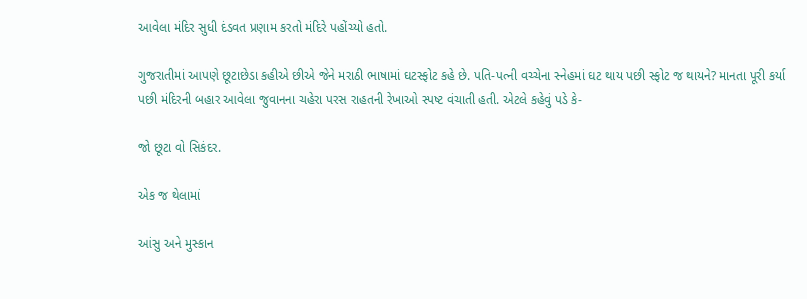આવેલા મંદિર સુધી દંડવત પ્રણામ કરતો મંદિરે પહોંચ્યો હતો.

ગુજરાતીમાં આપણે છૂટાછેડા કહીએ છીએ જેને મરાઠી ભાષામાં ઘટસ્ફોટ કહે છે. પતિ-પત્ની વચ્ચેના સ્નેહમાં ઘટ થાય પછી સ્ફોટ જ થાયને? માનતા પૂરી કર્યા પછી મંદિરની બહાર આવેલા જુવાનના ચહેરા પરસ રાહતની રેખાઓ સ્પષ્ટ વંચાતી હતી. એટલે કહેવું પડે કે-

જો છૂટા વો સિકંદર.

એક જ થેલામાં

આંસુ અને મુસ્કાન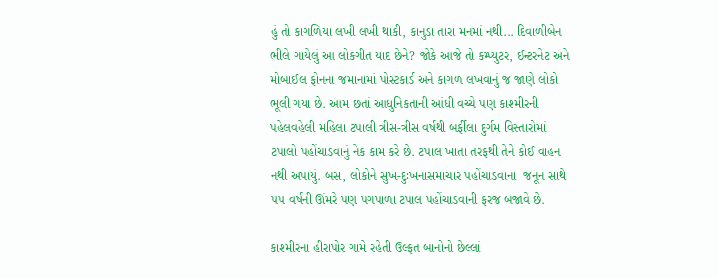હું તો કાગળિયા લખી લખી થાકી, કાનુડા તારા મનમાં નથી... દિવાળીબેન ભીલે ગાયેલું આ લોકગીત યાદ છેને? જોકે આજે તો કમ્પ્યુટર, ઈન્ટરનેટ અને મોબાઈલ ફોનના જમાનામાં પોસ્ટકાર્ડ અને કાગળ લખવાનું જ જાણે લોકો ભૂલી ગયા છે. આમ છતાં આધુનિકતાની આંધી વચ્ચે પણ કાશ્મીરની પહેલવહેલી મહિલા ટપાલી ત્રીસ-ત્રીસ વર્ષથી બર્ફીલા દુર્ગમ વિસ્તારોમાં ટપાલો પહોંચાડવાનું નેક કામ કરે છે. ટપાલ ખાતા તરફથી તેને કોઈ વાહન નથી અપાયું. બસ, લોકોને સુખ-દુઃખનાસમાચાર પહોંચાડવાના  જનૂન સાથે ૫૫ વર્ષની ઊંમરે પણ પગપાળા ટપાલ પહોંચાડવાની ફરજ બજાવે છે.

કાશ્મીરના હીરાપોર ગામે રહેતી ઉલ્ફત બાનોનો છેલ્લાં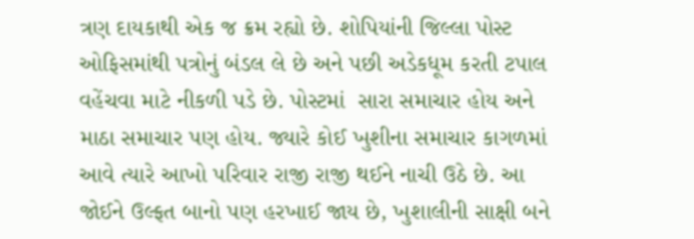ત્રણ દાયકાથી એક જ ક્રમ રહ્યો છે. શોપિયાંની જિલ્લા પોસ્ટ ઓફિસમાંથી પત્રોનું બંડલ લે છે અને પછી અડેકધૂમ કરતી ટપાલ વહેંચવા માટે નીકળી પડે છે. પોસ્ટમાં  સારા સમાચાર હોય અને માઠા સમાચાર પણ હોય. જ્યારે કોઈ ખુશીના સમાચાર કાગળમાં આવે ત્યારે આખો પરિવાર રાજી રાજી થઈને નાચી ઉઠે છે. આ જોઈને ઉલ્ફત બાનો પણ હરખાઈ જાય છે, ખુશાલીની સાક્ષી બને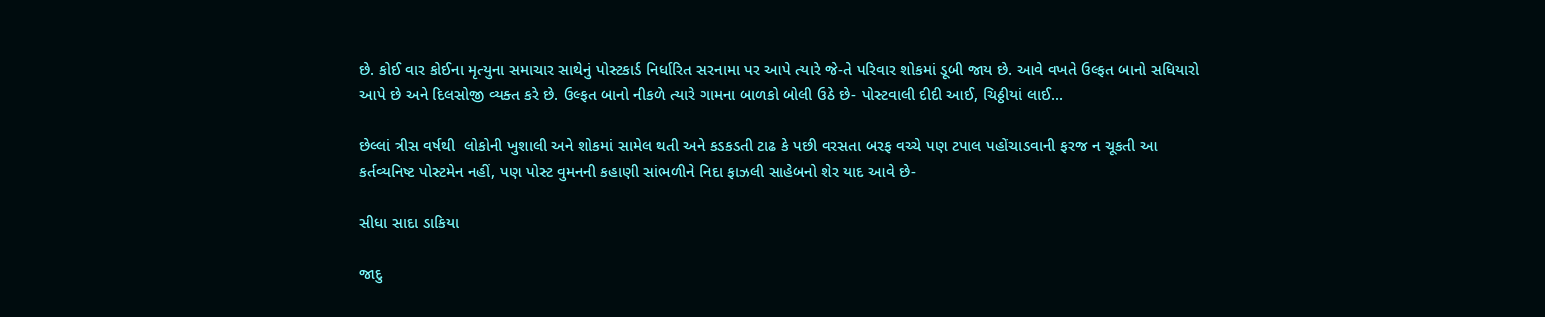છે. કોઈ વાર કોઈના મૃત્યુના સમાચાર સાથેનું પોસ્ટકાર્ડ નિર્ધારિત સરનામા પર આપે ત્યારે જે-તે પરિવાર શોકમાં ડૂબી જાય છે. આવે વખતે ઉલ્ફત બાનો સધિયારો આપે છે અને દિલસોજી વ્યક્ત કરે છે. ઉલ્ફત બાનો નીકળે ત્યારે ગામના બાળકો બોલી ઉઠે છે- પોસ્ટવાલી દીદી આઈ, ચિઠ્ઠીયાં લાઈ...

છેલ્લાં ત્રીસ વર્ષથી  લોકોની ખુશાલી અને શોકમાં સામેલ થતી અને કડકડતી ટાઢ કે પછી વરસતા બરફ વચ્ચે પણ ટપાલ પહોંચાડવાની ફરજ ન ચૂકતી આ કર્તવ્યનિષ્ટ પોસ્ટમેન નહીં, પણ પોસ્ટ વુમનની કહાણી સાંભળીને નિદા ફાઝલી સાહેબનો શેર યાદ આવે છે-

સીધા સાદા ડાકિયા

જાદુ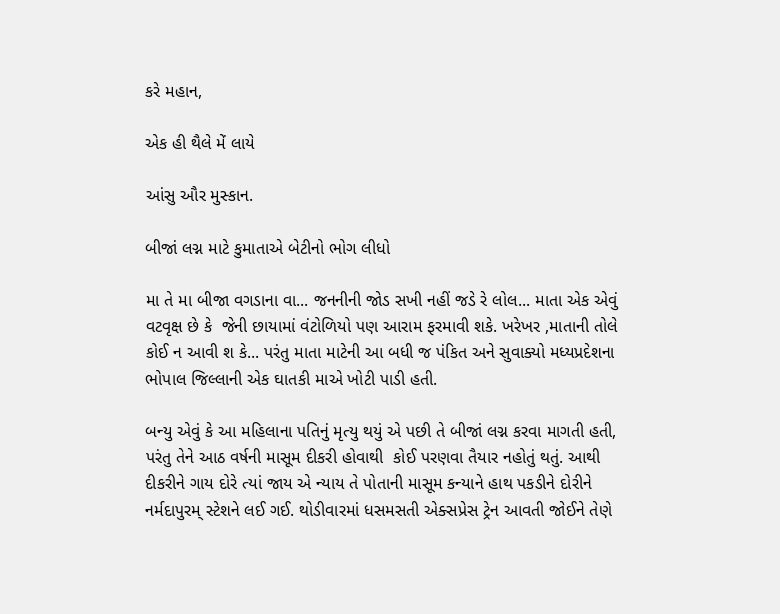કરે મહાન,

એક હી થૈલે મેં લાયે

આંસુ ઔર મુસ્કાન.

બીજાં લગ્ન માટે કુમાતાએ બેટીનો ભોગ લીધો

મા તે મા બીજા વગડાના વા... જનનીની જોડ સખી નહીં જડે રે લોલ... માતા એક એવું વટવૃક્ષ છે કે  જેની છાયામાં વંટોળિયો પણ આરામ ફરમાવી શકે. ખરેખર ,માતાની તોલે કોઈ ન આવી શ કે... પરંતુ માતા માટેની આ બધી જ પંકિત અને સુવાક્યો મધ્યપ્રદેશના ભોપાલ જિલ્લાની એક ઘાતકી માએ ખોટી પાડી હતી.

બન્યુ એવું કે આ મહિલાના પતિનું મૃત્યુ થયું એ પછી તે બીજાં લગ્ન કરવા માગતી હતી, પરંતુ તેને આઠ વર્ષની માસૂમ દીકરી હોવાથી  કોઈ પરણવા તૈયાર નહોતું થતું. આથી દીકરીને ગાય દોરે ત્યાં જાય એ ન્યાય તે પોતાની માસૂમ કન્યાને હાથ પકડીને દોરીને નર્મદાપુરમ્ સ્ટેશને લઈ ગઈ. થોડીવારમાં ધસમસતી એક્સપ્રેસ ટ્રેન આવતી જોઈને તેણે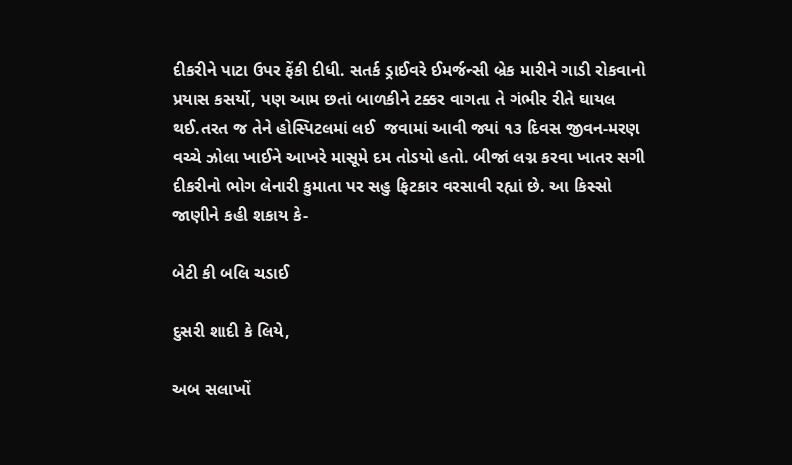દીકરીને પાટા ઉપર ફેંકી દીધી. સતર્ક ડ્રાઈવરે ઈમર્જન્સી બ્રેક મારીને ગાડી રોકવાનો પ્રયાસ કસર્યો, પણ આમ છતાં બાળકીને ટક્કર વાગતા તે ગંભીર રીતે ઘાયલ થઈ.તરત જ તેને હોસ્પિટલમાં લઈ  જવામાં આવી જ્યાં ૧૩ દિવસ જીવન-મરણ વચ્ચે ઝોલા ખાઈને આખરે માસૂમે દમ તોડયો હતો. બીજાં લગ્ન કરવા ખાતર સગી દીકરીનો ભોગ લેનારી કુમાતા પર સહુ ફિટકાર વરસાવી રહ્યાં છે. આ કિસ્સો જાણીને કહી શકાય કે-

બેટી કી બલિ ચડાઈ

દુસરી શાદી કે લિયે,

અબ સલાખોં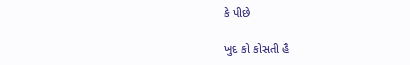કે પીછે

ખુદ કો કોસતી હૈ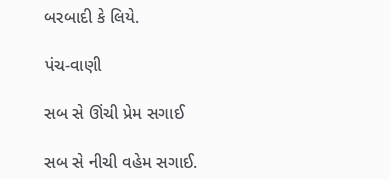બરબાદી કે લિયે.

પંચ-વાણી

સબ સે ઊંચી પ્રેમ સગાઈ

સબ સે નીચી વહેમ સગાઈ.